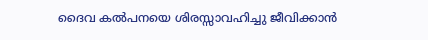ദൈവ കല്‍പനയെ ശിരസ്സാവഹിച്ചു ജീവിക്കാന്‍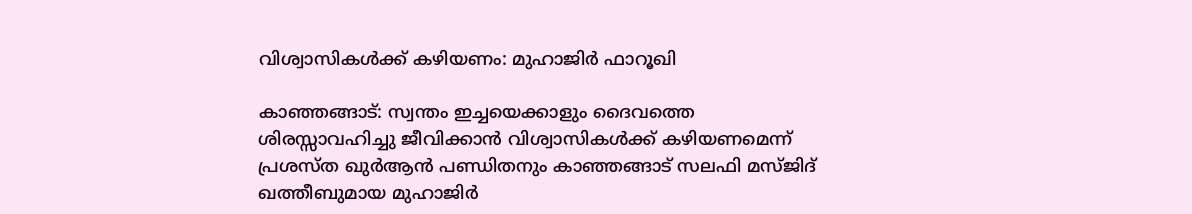വിശ്വാസികള്‍ക്ക് കഴിയണം: മുഹാജിര്‍ ഫാറൂഖി

കാഞ്ഞങ്ങാട്: സ്വന്തം ഇച്ചയെക്കാളും ദൈവത്തെ ശിരസ്സാവഹിച്ചു ജീവിക്കാന്‍ വിശ്വാസികള്‍ക്ക് കഴിയണമെന്ന് പ്രശസ്ത ഖുര്‍ആന്‍ പണ്ഡിതനും കാഞ്ഞങ്ങാട് സലഫി മസ്ജിദ് ഖത്തീബുമായ മുഹാജിര്‍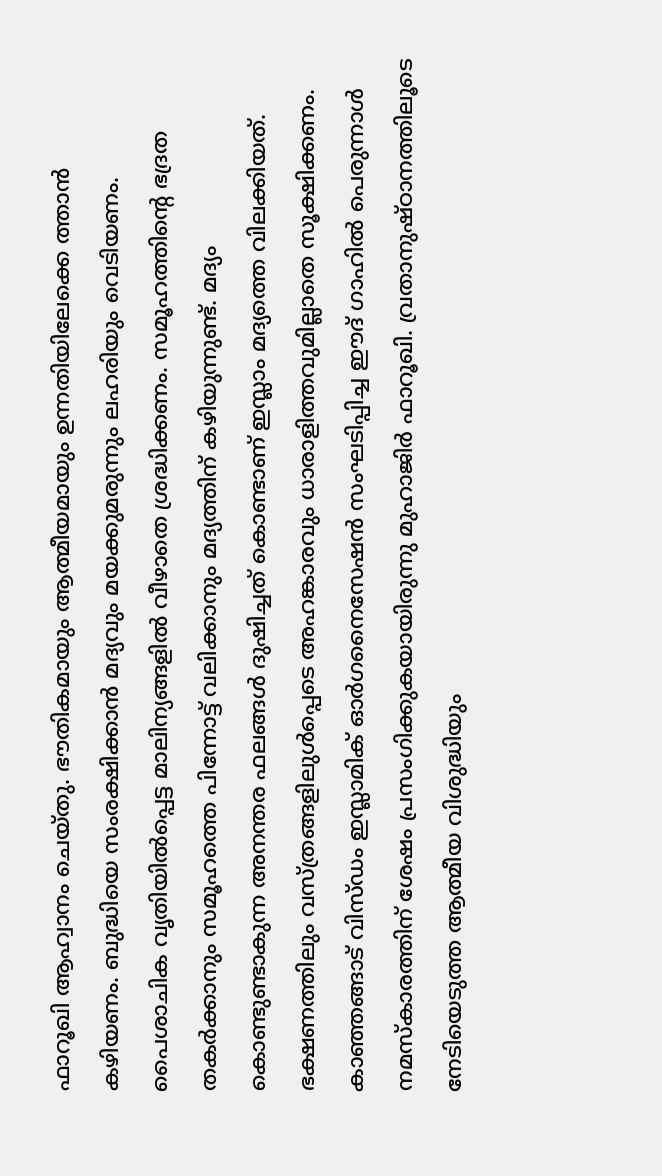ഫാറൂഖി ആഹ്വാനം ചെയ്തു. ഭൗതികമായും ആത്മീയമായും ഉന്നതിയിലേക്കെ ത്താന്‍ കഴിയണം. ബുദ്ധിയെ സംരക്ഷിക്കാന്‍ മദ്യവും മയക്കുമരുന്നും ലഹരിയും വെടിയണം. പൈശാചിക വൃതിയില്‍പ്പെട്ട മാലിന്യങ്ങളില്‍ വീഴാതെ ശ്രദ്ധിക്കണം. സമൂഹത്തിന്റെ ഭദ്രത തകര്‍ക്കാനും സമൂഹത്തെ പിന്നോട്ട് വലിക്കാനും മദ്യത്തിന് കഴിയുന്നുണ്ട്. മദ്യം കൊണ്ടുണ്ടാകുന്ന അനന്തര ഫലങ്ങള്‍ ദുഷിച്ചത് കൊണ്ടാണ് ഇസ്ലാം മദ്യത്തെ വിലക്കിയത്. ഭക്ഷണത്തിലും വസ്ത്രങ്ങളിലുള്‍പ്പെടെ അഹങ്കാരവും ധാരാളിത്തവുമില്ലാതെ സൂക്ഷിക്കണം. കാഞ്ഞങ്ങാട് വിസ്ഡം ഇസ്ലാമിക് ഓര്‍ഗനൈസേഷന്‍ സംഘടിപ്പിച്ച ഈദ് ഗാഹില്‍ പെരുന്നാള്‍ നമസ്‌കാരത്തിന് ശേഷം പ്രസംഗിക്കുകയായിരുന്നു മുഹാജിര്‍ ഫാറൂഖി. വ്രതാനുഷ്ഠാനത്തിലൂടെ നേടിയെടുത്ത ആത്മീയ വിശുദ്ധിയും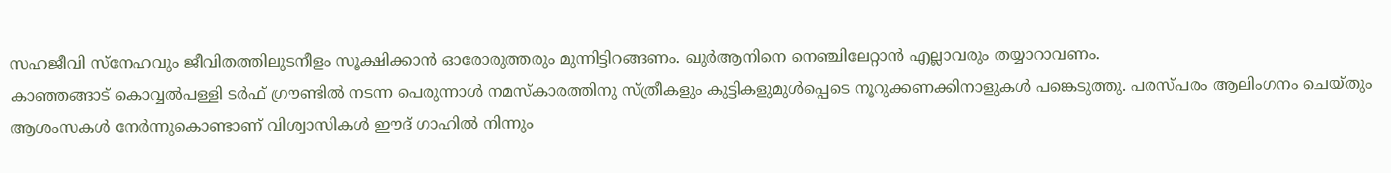സഹജീവി സ്‌നേഹവും ജീവിതത്തിലുടനീളം സൂക്ഷിക്കാന്‍ ഓരോരുത്തരും മുന്നിട്ടിറങ്ങണം. ഖുര്‍ആനിനെ നെഞ്ചിലേറ്റാന്‍ എല്ലാവരും തയ്യാറാവണം.
കാഞ്ഞങ്ങാട് കൊവ്വല്‍പള്ളി ടര്‍ഫ് ഗ്രൗണ്ടില്‍ നടന്ന പെരുന്നാള്‍ നമസ്‌കാരത്തിനു സ്ത്രീകളും കുട്ടികളുമുള്‍പ്പെടെ നൂറുക്കണക്കിനാളുകള്‍ പങ്കെടുത്തു. പരസ്പരം ആലിംഗനം ചെയ്തും ആശംസകള്‍ നേര്‍ന്നുകൊണ്ടാണ് വിശ്വാസികള്‍ ഈദ് ഗാഹില്‍ നിന്നും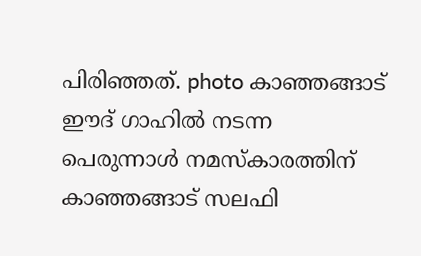പിരിഞ്ഞത്. photo കാഞ്ഞങ്ങാട് ഈദ് ഗാഹില്‍ നടന്ന പെരുന്നാള്‍ നമസ്‌കാരത്തിന് കാഞ്ഞങ്ങാട് സലഫി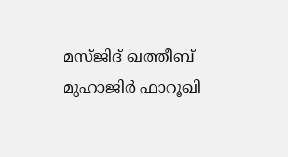മസ്ജിദ് ഖത്തീബ് മുഹാജിര്‍ ഫാറൂഖി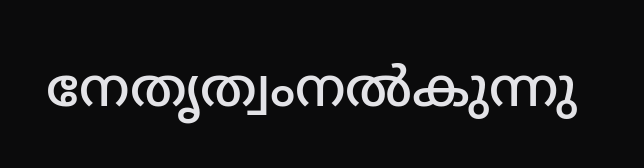നേതൃത്വംനല്‍കുന്നു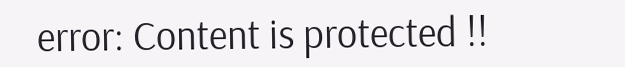error: Content is protected !!